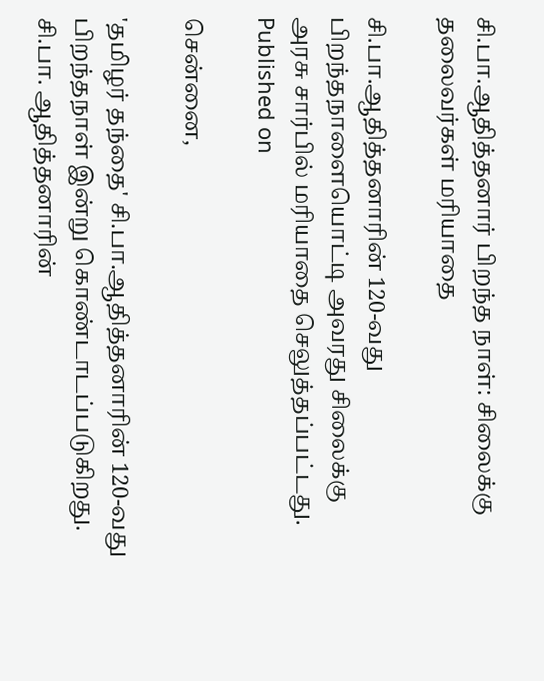சி.பா.ஆதித்தனார் பிறந்த நாள்: சிலைக்கு தலைவர்கள் மரியாதை

சி.பா.ஆதித்தனாரின் 120-வது பிறந்தநாளையொட்டி அவரது சிலைக்கு அரசு சார்பில் மரியாதை செலுத்தப்பட்டது.
Published on

சென்னை,

'தமிழர் தந்தை' சி.பா.ஆதித்தனாரின் 120-வது பிறந்தநாள் இன்று கொண்டாடப்படுகிறது. சி.பா. ஆதித்தனாரின்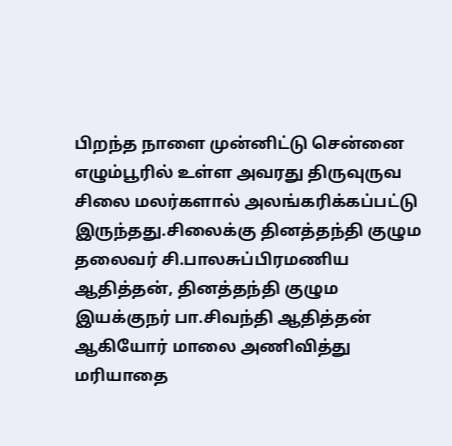பிறந்த நாளை முன்னிட்டு சென்னை எழும்பூரில் உள்ள அவரது திருவுருவ சிலை மலர்களால் அலங்கரிக்கப்பட்டு இருந்தது.சிலைக்கு தினத்தந்தி குழும தலைவர் சி.பாலசுப்பிரமணிய ஆதித்தன், தினத்தந்தி குழும இயக்குநர் பா.சிவந்தி ஆதித்தன் ஆகியோர் மாலை அணிவித்து மரியாதை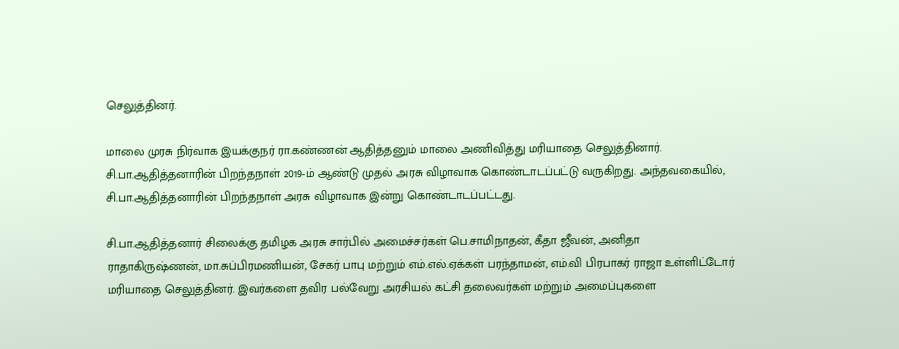செலுத்தினர்.

மாலை முரசு நிர்வாக இயக்குநர் ரா.கண்ணன் ஆதித்தனும் மாலை அணிவித்து மரியாதை செலுத்தினார். சி.பா.ஆதித்தனாரின் பிறந்தநாள் 2019-ம் ஆண்டு முதல் அரசு விழாவாக கொண்டாடப்பட்டு வருகிறது. அந்தவகையில், சி.பா.ஆதித்தனாரின் பிறந்தநாள் அரசு விழாவாக இன்று கொண்டாடப்பட்டது.

சி.பா.ஆதித்தனார் சிலைக்கு தமிழக அரசு சார்பில் அமைச்சர்கள் பெ.சாமிநாதன், கீதா ஜீவன், அனிதா ராதாகிருஷ்ணன், மா.சுப்பிரமணியன், சேகர் பாபு மற்றும் எம்.எல்.ஏக்கள் பரந்தாமன், எம்.வி பிரபாகர் ராஜா உள்ளிட்டோர் மரியாதை செலுத்தினர். இவர்களை தவிர பல்வேறு அரசியல் கட்சி தலைவர்கள் மற்றும் அமைப்புகளை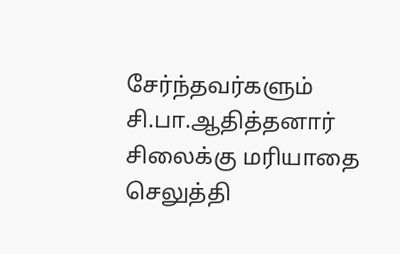சேர்ந்தவர்களும் சி.பா.ஆதித்தனார் சிலைக்கு மரியாதை செலுத்தி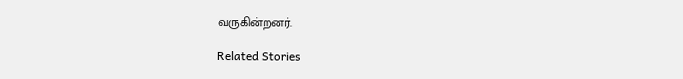வருகின்றனர்.

Related Stories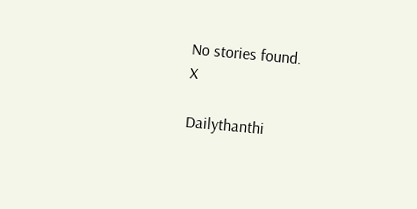No stories found.
X

Dailythanthi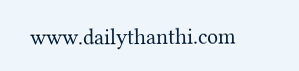www.dailythanthi.com